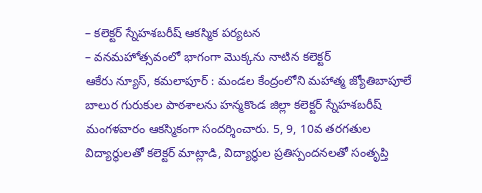– కలెక్టర్ స్నేహశబరీష్ ఆకస్మిక పర్యటన
– వనమహోత్సవంలో భాగంగా మొక్కను నాటిన కలెక్టర్
ఆకేరు న్యూస్, కమలాపూర్ : మండల కేంద్రంలోని మహాత్మ జ్యోతిబాపూలే బాలుర గురుకుల పాఠశాలను హన్మకొండ జిల్లా కలెక్టర్ స్నేహశబరీష్ మంగళవారం ఆకస్మికంగా సందర్శించారు. 5, 9, 10వ తరగతుల విద్యార్థులతో కలెక్టర్ మాట్లాడి, విద్యార్థుల ప్రతిస్పందనలతో సంతృప్తి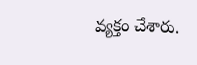వ్యక్తం చేశారు.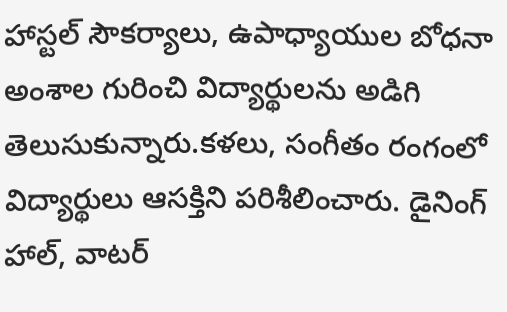హాస్టల్ సౌకర్యాలు, ఉపాధ్యాయుల బోధనా అంశాల గురించి విద్యార్థులను అడిగి తెలుసుకున్నారు.కళలు, సంగీతం రంగంలో విద్యార్థులు ఆసక్తిని పరిశీలించారు. డైనింగ్ హాల్, వాటర్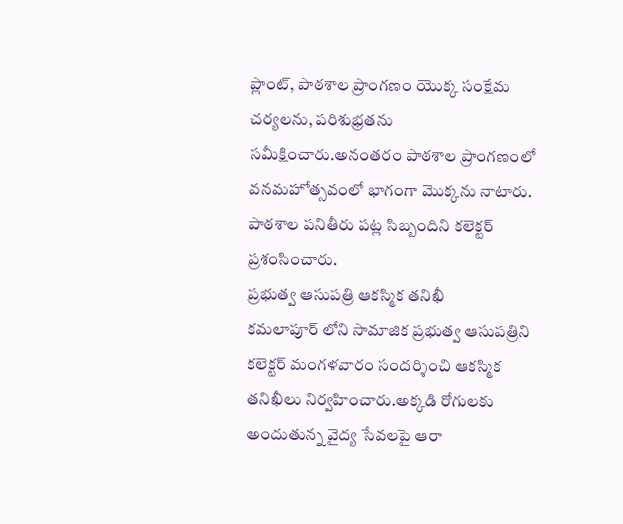ప్లాంట్, పాఠశాల ప్రాంగణం యొక్క సంక్షేమ చర్యలను, పరిశుభ్రతను సమీక్షించారు.అనంతరం పాఠశాల ప్రాంగణంలో వనమహోత్సవంలో భాగంగా మొక్కను నాటారు. పాఠశాల పనితీరు పట్ల సిబ్బందిని కలెక్టర్ ప్రశంసించారు.
ప్రభుత్వ ఆసుపత్రి ఆకస్మిక తనిఖీ
కమలాపూర్ లోని సామాజిక ప్రభుత్వ ఆసుపత్రిని కలెక్టర్ మంగళవారం సందర్శించి ఆకస్మిక తనిఖీలు నిర్వహించారు.అక్కడి రోగులకు అందుతున్న వైద్య సేవలపై ఆరా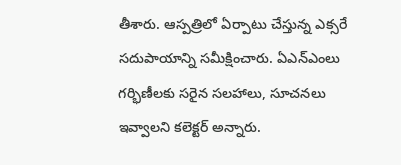తీశారు. ఆస్పత్రిలో ఏర్పాటు చేస్తున్న ఎక్సరే సదుపాయాన్ని సమీక్షించారు. ఏఎన్ఎంలు గర్భిణీలకు సరైన సలహాలు, సూచనలు ఇవ్వాలని కలెక్టర్ అన్నారు.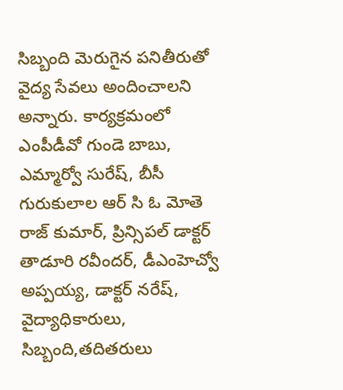సిబ్బంది మెరుగైన పనితీరుతో వైద్య సేవలు అందించాలని అన్నారు. కార్యక్రమంలో ఎంపీడీవో గుండె బాబు, ఎమ్మార్వో సురేష్, బీసీ గురుకులాల ఆర్ సి ఓ మోతె రాజ్ కుమార్, ప్రిన్సిపల్ డాక్టర్ తాడూరి రవీందర్, డీఎంహెచ్వో అప్పయ్య, డాక్టర్ నరేష్, వైద్యాధికారులు, సిబ్బంది,తదితరులు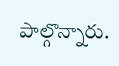పాల్గొన్నారు.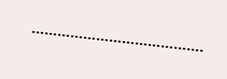………………………………….